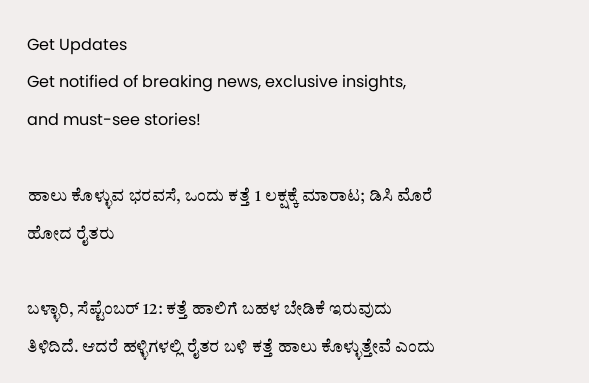Get Updates
Get notified of breaking news, exclusive insights, and must-see stories!

ಹಾಲು ಕೊಳ್ಳುವ ಭರವಸೆ, ಒಂದು ಕತ್ತೆ 1 ಲಕ್ಷಕ್ಕೆ ಮಾರಾಟ; ಡಿಸಿ ಮೊರೆ ಹೋದ ರೈತರು

ಬಳ್ಳಾರಿ, ಸೆಪ್ಟೆಂಬರ್ 12: ಕತ್ತೆ ಹಾಲಿಗೆ ಬಹಳ ಬೇಡಿಕೆ ಇರುವುದು ತಿಳಿದಿದೆ. ಆದರೆ ಹಳ್ಳಿಗಳಲ್ಲಿ ರೈತರ ಬಳಿ ಕತ್ತೆ ಹಾಲು ಕೊಳ್ಳುತ್ತೇವೆ ಎಂದು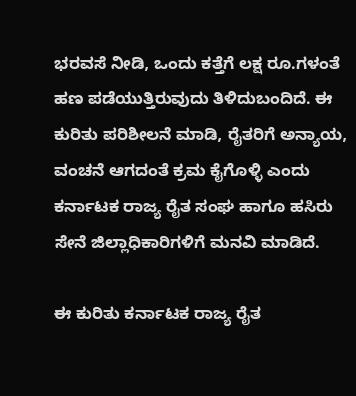ಭರವಸೆ ನೀಡಿ, ಒಂದು ಕತ್ತೆಗೆ ಲಕ್ಷ ರೂ.ಗಳಂತೆ ಹಣ ಪಡೆಯುತ್ತಿರುವುದು ತಿಳಿದುಬಂದಿದೆ. ಈ ಕುರಿತು ಪರಿಶೀಲನೆ ಮಾಡಿ, ರೈತರಿಗೆ ಅನ್ಯಾಯ, ವಂಚನೆ ಆಗದಂತೆ ಕ್ರಮ ಕೈಗೊಳ್ಳಿ ಎಂದು ಕರ್ನಾಟಕ ರಾಜ್ಯ ರೈತ ಸಂಘ ಹಾಗೂ ಹಸಿರು ಸೇನೆ ಜಿಲ್ಲಾಧಿಕಾರಿಗಳಿಗೆ ಮನವಿ ಮಾಡಿದೆ.

ಈ ಕುರಿತು ಕರ್ನಾಟಕ ರಾಜ್ಯ ರೈತ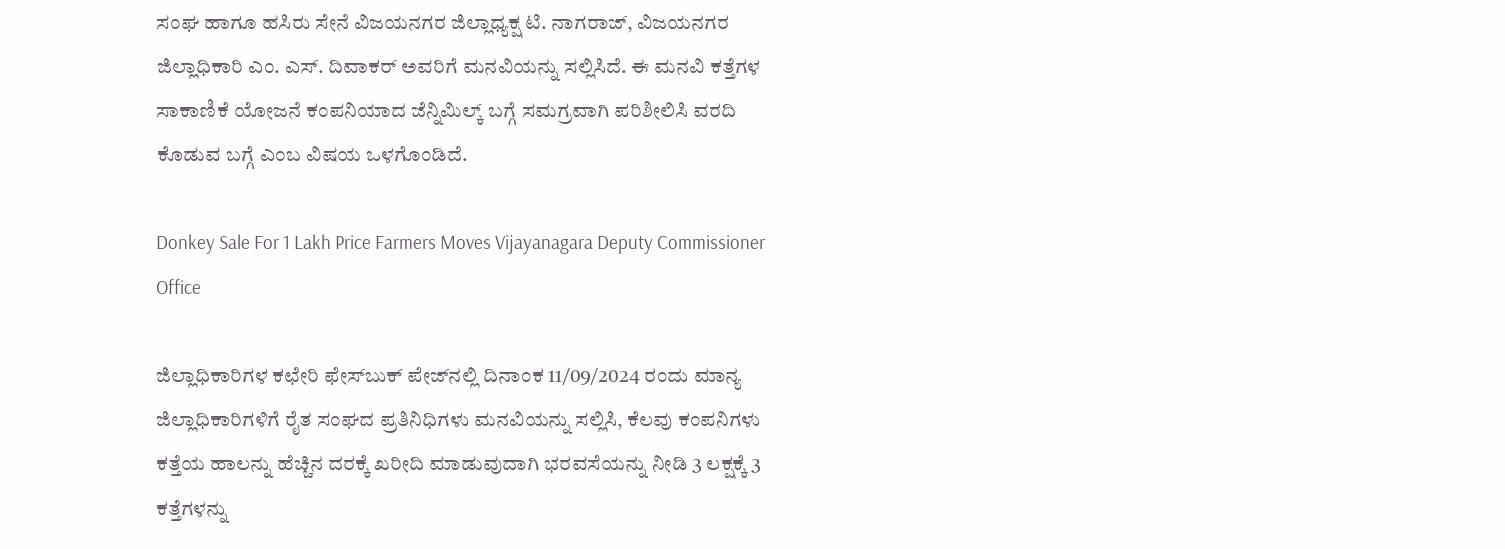ಸಂಘ ಹಾಗೂ ಹಸಿರು ಸೇನೆ ವಿಜಯನಗರ ಜಿಲ್ಲಾಧ್ಯಕ್ಷ ಟಿ. ನಾಗರಾಜ್, ವಿಜಯನಗರ ಜಿಲ್ಲಾಧಿಕಾರಿ ಎಂ. ಎಸ್. ದಿವಾಕರ್‌ ಅವರಿಗೆ ಮನವಿಯನ್ನು ಸಲ್ಲಿಸಿದೆ. ಈ ಮನವಿ ಕತ್ತೆಗಳ ಸಾಕಾಣಿಕೆ ಯೋಜನೆ ಕಂಪನಿಯಾದ ಜೆನ್ನಿಮಿಲ್ಕ್ ಬಗ್ಗೆ ಸಮಗ್ರವಾಗಿ ಪರಿಶೀಲಿಸಿ ವರದಿ ಕೊಡುವ ಬಗ್ಗೆ ಎಂಬ ವಿಷಯ ಒಳಗೊಂಡಿದೆ.

Donkey Sale For 1 Lakh Price Farmers Moves Vijayanagara Deputy Commissioner Office

ಜಿಲ್ಲಾಧಿಕಾರಿಗಳ ಕಛೇರಿ ಫೇಸ್‌ಬುಕ್ ಪೇಜ್‌ನಲ್ಲಿ ದಿನಾಂಕ 11/09/2024 ರಂದು ಮಾನ್ಯ ಜಿಲ್ಲಾಧಿಕಾರಿಗಳಿಗೆ ರೈತ ಸಂಘದ ಪ್ರತಿನಿಧಿಗಳು ಮನವಿಯನ್ನು ಸಲ್ಲಿಸಿ, ಕೆಲವು ಕಂಪನಿಗಳು ಕತ್ತೆಯ ಹಾಲನ್ನು ಹೆಚ್ಚಿನ ದರಕ್ಕೆ ಖರೀದಿ ಮಾಡುವುದಾಗಿ ಭರವಸೆಯನ್ನು ನೀಡಿ 3 ಲಕ್ಷಕ್ಕೆ 3 ಕತ್ತೆಗಳನ್ನು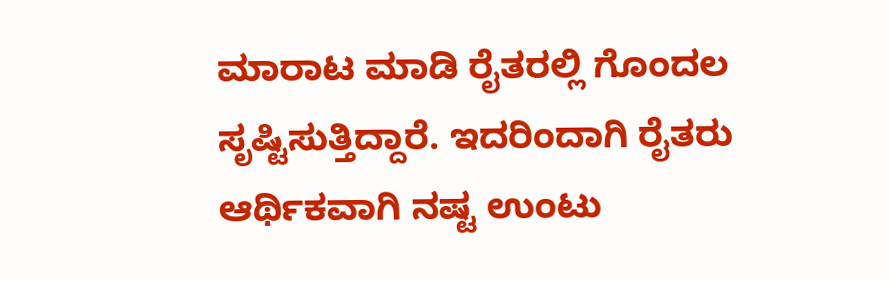ಮಾರಾಟ ಮಾಡಿ ರೈತರಲ್ಲಿ ಗೊಂದಲ ಸೃಷ್ಟಿಸುತ್ತಿದ್ದಾರೆ. ಇದರಿಂದಾಗಿ ರೈತರು ಆರ್ಥಿಕವಾಗಿ ನಷ್ಟ ಉಂಟು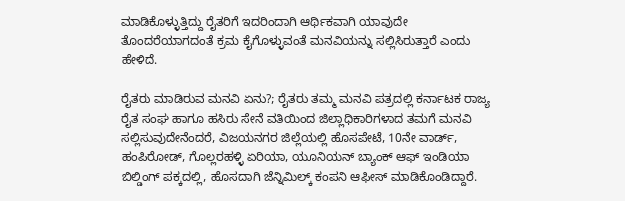ಮಾಡಿಕೊಳ್ಳುತ್ತಿದ್ದು ರೈತರಿಗೆ ಇದರಿಂದಾಗಿ ಆರ್ಥಿಕವಾಗಿ ಯಾವುದೇ ತೊಂದರೆಯಾಗದಂತೆ ಕ್ರಮ ಕೈಗೊಳ್ಳುವಂತೆ ಮನವಿಯನ್ನು ಸಲ್ಲಿಸಿರುತ್ತಾರೆ ಎಂದು ಹೇಳಿದೆ.

ರೈತರು ಮಾಡಿರುವ ಮನವಿ ಏನು?; ರೈತರು ತಮ್ಮ ಮನವಿ ಪತ್ರದಲ್ಲಿ ಕರ್ನಾಟಕ ರಾಜ್ಯ ರೈತ ಸಂಘ ಹಾಗೂ ಹಸಿರು ಸೇನೆ ವತಿಯಿಂದ ಜಿಲ್ಲಾಧಿಕಾರಿಗಳಾದ ತಮಗೆ ಮನವಿ ಸಲ್ಲಿಸುವುದೇನೆಂದರೆ, ವಿಜಯನಗರ ಜಿಲ್ಲೆಯಲ್ಲಿ ಹೊಸಪೇಟೆ, 10ನೇ ವಾರ್ಡ್, ಹಂಪಿರೋಡ್, ಗೊಲ್ಲರಹಳ್ಳಿ ಏರಿಯಾ, ಯೂನಿಯನ್ ಬ್ಯಾಂಕ್ ಆಫ್ ಇಂಡಿಯಾ ಬಿಲ್ಡಿಂಗ್ ಪಕ್ಕದಲ್ಲಿ, ಹೊಸದಾಗಿ ಜೆನ್ನಿಮಿಲ್ಕ್ ಕಂಪನಿ ಆಫೀಸ್ ಮಾಡಿಕೊಂಡಿದ್ದಾರೆ.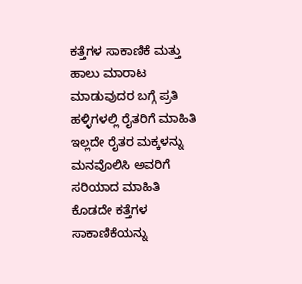ಕತ್ತೆಗಳ ಸಾಕಾಣಿಕೆ ಮತ್ತು ಹಾಲು ಮಾರಾಟ ಮಾಡುವುದರ ಬಗ್ಗೆ ಪ್ರತಿ ಹಳ್ಳಿಗಳಲ್ಲಿ ರೈತರಿಗೆ ಮಾಹಿತಿ ಇಲ್ಲದೇ ರೈತರ ಮಕ್ಕಳನ್ನು ಮನವೊಲಿಸಿ ಅವರಿಗೆ ಸರಿಯಾದ ಮಾಹಿತಿ ಕೊಡದೇ ಕತ್ತೆಗಳ ಸಾಕಾಣಿಕೆಯನ್ನು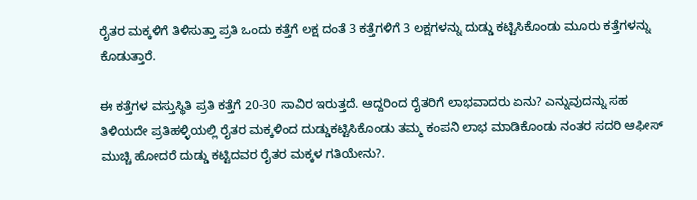ರೈತರ ಮಕ್ಕಳಿಗೆ ತಿಳಿಸುತ್ತಾ ಪ್ರತಿ ಒಂದು ಕತ್ತೆಗೆ ಲಕ್ಷ ದಂತೆ 3 ಕತ್ತೆಗಳಿಗೆ 3 ಲಕ್ಷಗಳನ್ನು ದುಡ್ಡು ಕಟ್ಟಿಸಿಕೊಂಡು ಮೂರು ಕತ್ತೆಗಳನ್ನು ಕೊಡುತ್ತಾರೆ.

ಈ ಕತ್ತೆಗಳ ವಸ್ತುಸ್ಥಿತಿ ಪ್ರತಿ ಕತ್ತೆಗೆ 20-30 ಸಾವಿರ ಇರುತ್ತದೆ. ಆದ್ದರಿಂದ ರೈತರಿಗೆ ಲಾಭವಾದರು ಏನು? ಎನ್ನುವುದನ್ನು ಸಹ ತಿಳಿಯದೇ ಪ್ರತಿಹಳ್ಳಿಯಲ್ಲಿ ರೈತರ ಮಕ್ಕಳಿಂದ ದುಡ್ಡುಕಟ್ಟಿಸಿಕೊಂಡು ತಮ್ಮ ಕಂಪನಿ ಲಾಭ ಮಾಡಿಕೊಂಡು ನಂತರ ಸದರಿ ಆಫೀಸ್ ಮುಚ್ಚಿ ಹೋದರೆ ದುಡ್ಡು ಕಟ್ಟಿದವರ ರೈತರ ಮಕ್ಕಳ ಗತಿಯೇನು?.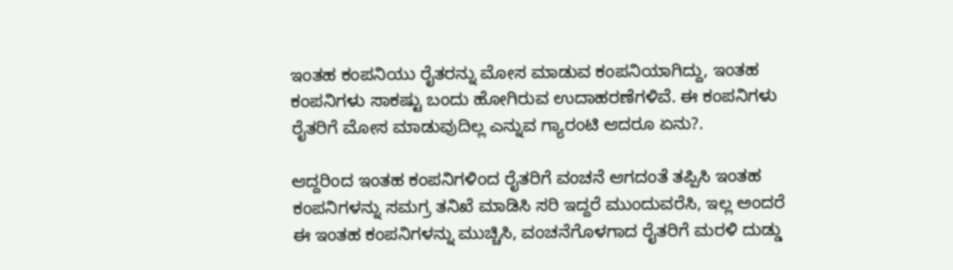ಇಂತಹ ಕಂಪನಿಯು ರೈತರನ್ನು ಮೋಸ ಮಾಡುವ ಕಂಪನಿಯಾಗಿದ್ದು, ಇಂತಹ ಕಂಪನಿಗಳು ಸಾಕಷ್ಟು ಬಂದು ಹೋಗಿರುವ ಉದಾಹರಣೆಗಳಿವೆ. ಈ ಕಂಪನಿಗಳು ರೈತರಿಗೆ ಮೋಸ ಮಾಡುವುದಿಲ್ಲ ಎನ್ನುವ ಗ್ಯಾರಂಟಿ ಆದರೂ ಏನು?.

ಆದ್ದರಿಂದ ಇಂತಹ ಕಂಪನಿಗಳಿಂದ ರೈತರಿಗೆ ವಂಚನೆ ಆಗದಂತೆ ತಪ್ಪಿಸಿ ಇಂತಹ ಕಂಪನಿಗಳನ್ನು ಸಮಗ್ರ ತನಿಖೆ ಮಾಡಿಸಿ ಸರಿ ಇದ್ದರೆ ಮುಂದುವರೆಸಿ, ಇಲ್ಲ ಅಂದರೆ ಈ ಇಂತಹ ಕಂಪನಿಗಳನ್ನು ಮುಚ್ಚಿಸಿ, ವಂಚನೆಗೊಳಗಾದ ರೈತರಿಗೆ ಮರಳಿ ದುಡ್ಡು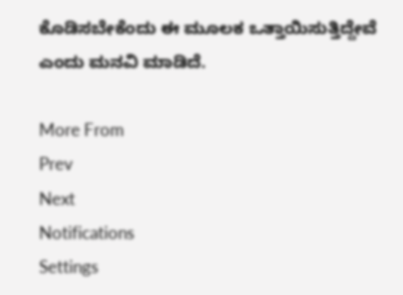ಕೊಡಿಸಬೇಕೆಂದು ಈ ಮೂಲಕ ಒತ್ತಾಯಿಸುತ್ತಿದ್ದೇವೆ ಎಂದು ಮನವಿ ಮಾಡಿದೆ.

More From
Prev
Next
Notifications
Settings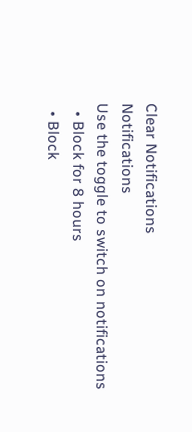Clear Notifications
Notifications
Use the toggle to switch on notifications
  • Block for 8 hours
  • Block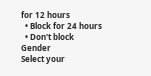for 12 hours
  • Block for 24 hours
  • Don't block
Gender
Select your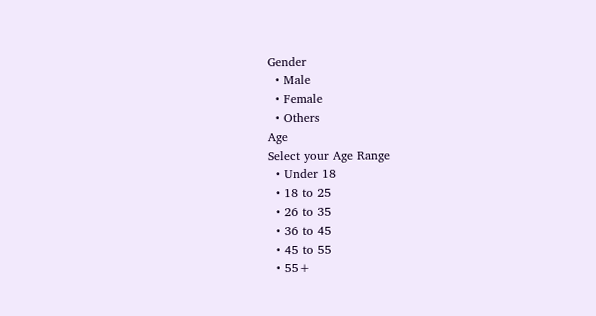Gender
  • Male
  • Female
  • Others
Age
Select your Age Range
  • Under 18
  • 18 to 25
  • 26 to 35
  • 36 to 45
  • 45 to 55
  • 55+